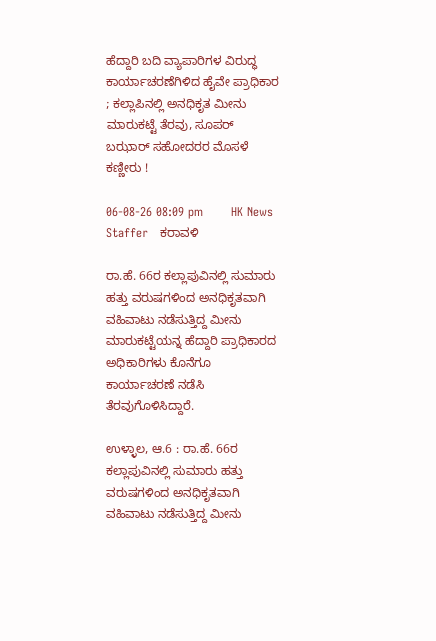ಹೆದ್ದಾರಿ ಬದಿ ವ್ಯಾಪಾರಿಗಳ ವಿರುದ್ಧ ಕಾರ್ಯಾಚರಣೆಗಿಳಿದ ಹೈವೇ ಪ್ರಾಧಿಕಾರ ; ಕಲ್ಲಾಪಿನಲ್ಲಿ ಅನಧಿಕೃತ ಮೀನು ಮಾರುಕಟ್ಟೆ ತೆರವು, ಸೂಪರ್ ಬಝಾರ್ ಸಹೋದರರ ಮೊಸಳೆ ಕಣ್ಣೀರು !

06-08-26 08:09 pm       HK News Staffer   ಕರಾವಳಿ

ರಾ.ಹೆ. 66ರ ಕಲ್ಲಾಪುವಿನಲ್ಲಿ ಸುಮಾರು ಹತ್ತು ವರುಷಗಳಿಂದ ಅನಧಿಕೃತವಾಗಿ ವಹಿವಾಟು ನಡೆಸುತ್ತಿದ್ದ ಮೀನು ಮಾರುಕಟ್ಟೆಯನ್ನ ಹೆದ್ದಾರಿ ಪ್ರಾಧಿಕಾರದ ಅಧಿಕಾರಿಗಳು ಕೊನೆಗೂ ಕಾರ್ಯಾಚರಣೆ ನಡೆಸಿ ತೆರವುಗೊಳಿಸಿದ್ದಾರೆ.

ಉಳ್ಳಾಲ, ಆ.6 : ರಾ.ಹೆ. 66ರ ಕಲ್ಲಾಪುವಿನಲ್ಲಿ ಸುಮಾರು ಹತ್ತು ವರುಷಗಳಿಂದ ಅನಧಿಕೃತವಾಗಿ ವಹಿವಾಟು ನಡೆಸುತ್ತಿದ್ದ ಮೀನು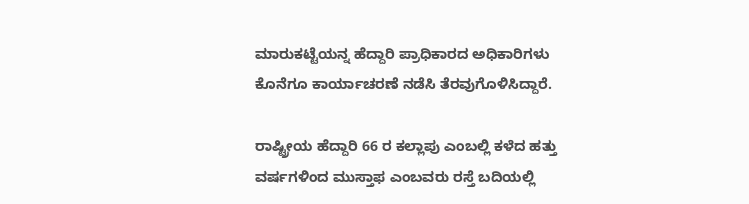ಮಾರುಕಟ್ಟೆಯನ್ನ ಹೆದ್ದಾರಿ ಪ್ರಾಧಿಕಾರದ ಅಧಿಕಾರಿಗಳು ಕೊನೆಗೂ ಕಾರ್ಯಾಚರಣೆ ನಡೆಸಿ ತೆರವುಗೊಳಿಸಿದ್ದಾರೆ.

ರಾಷ್ಟ್ರೀಯ ಹೆದ್ದಾರಿ 66 ರ ಕಲ್ಲಾಪು ಎಂಬಲ್ಲಿ ಕಳೆದ ಹತ್ತು ವರ್ಷಗಳಿಂದ ಮುಸ್ತಾಫ ಎಂಬವರು ರಸ್ತೆ ಬದಿಯಲ್ಲಿ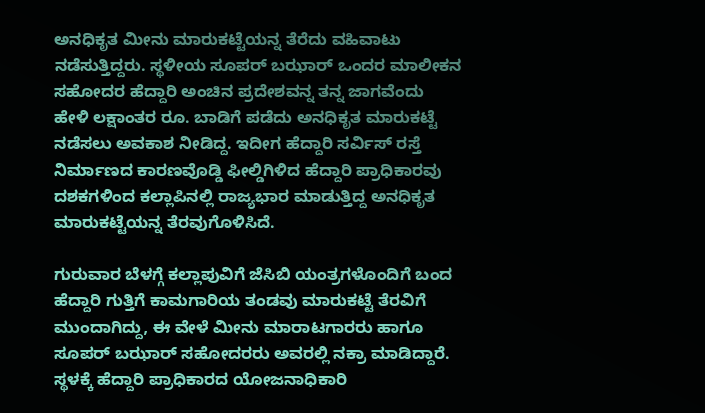ಅನಧಿಕೃತ ಮೀನು ಮಾರುಕಟ್ಟೆಯನ್ನ ತೆರೆದು ವಹಿವಾಟು ನಡೆಸುತ್ತಿದ್ದರು. ಸ್ಥಳೀಯ ಸೂಪರ್ ಬಝಾರ್ ಒಂದರ ಮಾಲೀಕನ ಸಹೋದರ ಹೆದ್ದಾರಿ ಅಂಚಿನ ಪ್ರದೇಶವನ್ನ ತನ್ನ ಜಾಗವೆಂದು ಹೇಳಿ ಲಕ್ಷಾಂತರ ರೂ. ಬಾಡಿಗೆ ಪಡೆದು ಅನಧಿಕೃತ ಮಾರುಕಟ್ಟೆ ನಡೆಸಲು ಅವಕಾಶ ನೀಡಿದ್ದ. ಇದೀಗ ಹೆದ್ದಾರಿ ಸರ್ವಿಸ್ ರಸ್ತೆ ನಿರ್ಮಾಣದ ಕಾರಣವೊಡ್ಡಿ ಫೀಲ್ಡಿಗಿಳಿದ ಹೆದ್ದಾರಿ ಪ್ರಾಧಿಕಾರವು ದಶಕಗಳಿಂದ‌ ಕಲ್ಲಾಪಿನಲ್ಲಿ ರಾಜ್ಯಭಾರ ಮಾಡುತ್ತಿದ್ದ ಅನಧಿಕೃತ ಮಾರುಕಟ್ಟೆಯನ್ನ ತೆರವುಗೊಳಿಸಿದೆ.

ಗುರುವಾರ ಬೆಳಗ್ಗೆ ಕಲ್ಲಾಪುವಿಗೆ ಜೆಸಿಬಿ ಯಂತ್ರಗಳೊಂದಿಗೆ ಬಂದ ಹೆದ್ದಾರಿ ಗುತ್ತಿಗೆ ಕಾಮಗಾರಿಯ ತಂಡವು ಮಾರುಕಟ್ಟೆ ತೆರವಿಗೆ ಮುಂದಾಗಿದ್ದು, ಈ ವೇಳೆ ಮೀನು ಮಾರಾಟಗಾರರು ಹಾಗೂ ಸೂಪರ್ ಬಝಾರ್ ಸಹೋದರರು ಅವರಲ್ಲಿ ನಕ್ರಾ ಮಾಡಿದ್ದಾರೆ. ಸ್ಥಳಕ್ಕೆ ಹೆದ್ದಾರಿ ಪ್ರಾಧಿಕಾರದ ಯೋಜನಾಧಿಕಾರಿ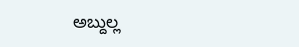ಅಬ್ದುಲ್ಲ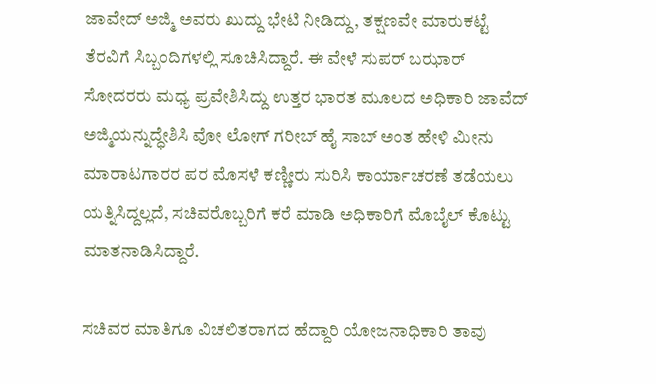ಜಾವೇದ್ ಅಜ್ಮಿ ಅವರು ಖುದ್ದು ಭೇಟಿ ನೀಡಿದ್ದು, ತಕ್ಷಣವೇ ಮಾರುಕಟ್ಟೆ ತೆರವಿಗೆ ಸಿಬ್ಬಂದಿಗಳಲ್ಲಿ ಸೂಚಿಸಿದ್ದಾರೆ. ಈ ವೇಳೆ ಸುಪರ್ ಬಝಾರ್ ಸೋದರರು ಮಧ್ಯ ಪ್ರವೇಶಿಸಿದ್ದು ಉತ್ತರ ಭಾರತ ಮೂಲದ ಅಧಿಕಾರಿ ಜಾವೆದ್ ಅಜ್ಮಿಯನ್ನುದ್ಧೇಶಿಸಿ ವೋ ಲೋಗ್ ಗರೀಬ್ ಹೈ ಸಾಬ್ ಅಂತ ಹೇಳಿ ಮೀನು ಮಾರಾಟಗಾರರ ಪರ ಮೊಸಳೆ ಕಣ್ಣೀರು ಸುರಿಸಿ ಕಾರ್ಯಾಚರಣೆ ತಡೆಯಲು ಯತ್ನಿಸಿದ್ದಲ್ಲದೆ, ಸಚಿವರೊಬ್ಬರಿಗೆ ಕರೆ ಮಾಡಿ ಅಧಿಕಾರಿಗೆ ಮೊಬೈಲ್ ಕೊಟ್ಟು ಮಾತನಾಡಿಸಿದ್ದಾರೆ.

ಸಚಿವರ ಮಾತಿಗೂ ವಿಚಲಿತರಾಗದ ಹೆದ್ದಾರಿ ಯೋಜನಾಧಿಕಾರಿ ತಾವು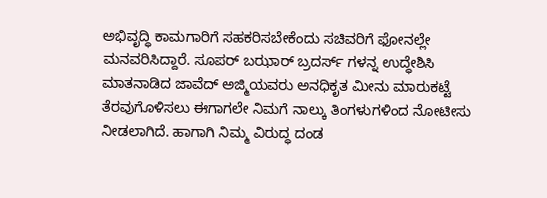ಅಭಿವೃದ್ಧಿ ಕಾಮಗಾರಿಗೆ ಸಹಕರಿಸಬೇಕೆಂದು ಸಚಿವರಿಗೆ ಫೋನಲ್ಲೇ ಮನವರಿಸಿದ್ದಾರೆ. ಸೂಪರ್ ಬಝಾರ್ ಬ್ರದರ್ಸ್ ಗಳನ್ನ ಉದ್ಧೇಶಿಸಿ ಮಾತನಾಡಿದ ಜಾವೆದ್ ಅಜ್ಮಿಯವರು ಅನಧಿಕೃತ ಮೀನು ಮಾರುಕಟ್ಟೆ ತೆರವುಗೊಳಿಸಲು ಈಗಾಗಲೇ ನಿಮಗೆ ನಾಲ್ಕು ತಿಂಗಳುಗಳಿಂದ ನೋಟೀಸು ನೀಡಲಾಗಿದೆ. ಹಾಗಾಗಿ ನಿಮ್ಮ‌ ವಿರುದ್ಧ ದಂಡ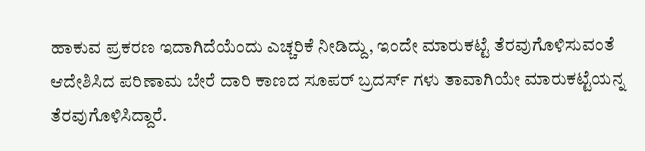ಹಾಕುವ ಪ್ರಕರಣ ಇದಾಗಿದೆಯೆಂದು ಎಚ್ಚರಿಕೆ ನೀಡಿದ್ದು, ಇಂದೇ ಮಾರುಕಟ್ಟೆ ತೆರವುಗೊಳಿಸುವಂತೆ ಆದೇಶಿಸಿದ ಪರಿಣಾಮ ಬೇರೆ ದಾರಿ ಕಾಣದ ಸೂಪರ್ ಬ್ರದರ್ಸ್ ಗಳು ತಾವಾಗಿಯೇ ಮಾರುಕಟ್ಟೆಯನ್ನ ತೆರವುಗೊಳಿಸಿದ್ದಾರೆ.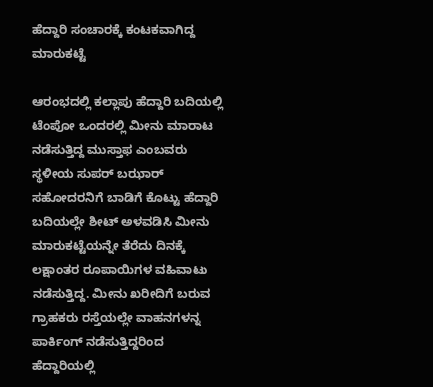ಹೆದ್ದಾರಿ ಸಂಚಾರಕ್ಕೆ ಕಂಟಕವಾಗಿದ್ದ ಮಾರುಕಟ್ಟೆ

ಆರಂಭದಲ್ಲಿ ಕಲ್ಲಾಪು ಹೆದ್ದಾರಿ ಬದಿಯಲ್ಲಿ ಟೆಂಪೋ ಒಂದರಲ್ಲಿ ಮೀನು ಮಾರಾಟ ನಡೆಸುತ್ತಿದ್ದ ಮುಸ್ತಾಫ ಎಂಬವರು ಸ್ಥಳೀಯ ಸುಪರ್ ಬಝಾರ್ ಸಹೋದರನಿಗೆ ಬಾಡಿಗೆ ಕೊಟ್ಟು ಹೆದ್ದಾರಿ ಬದಿಯಲ್ಲೇ ಶೀಟ್ ಅಳವಡಿಸಿ ಮೀನು ಮಾರುಕಟ್ಟೆಯನ್ನೇ ತೆರೆದು ದಿನಕ್ಕೆ ಲಕ್ಷಾಂತರ ರೂಪಾಯಿಗಳ ವಹಿವಾಟು ನಡೆಸುತ್ತಿದ್ದ. ಮೀನು ಖರೀದಿಗೆ ಬರುವ ಗ್ರಾಹಕರು ರಸ್ತೆಯಲ್ಲೇ ವಾಹನಗಳನ್ನ ಪಾರ್ಕಿಂಗ್ ನಡೆಸುತ್ತಿದ್ದರಿಂದ ಹೆದ್ದಾರಿಯಲ್ಲಿ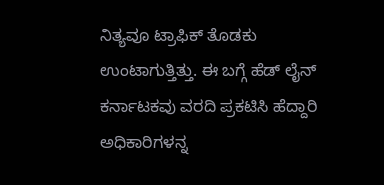ನಿತ್ಯವೂ ಟ್ರಾಫಿಕ್ ತೊಡಕು ಉಂಟಾಗುತ್ತಿತ್ತು. ಈ ಬಗ್ಗೆ ಹೆಡ್ ಲೈನ್ ಕರ್ನಾಟಕವು ವರದಿ ಪ್ರಕಟಿಸಿ ಹೆದ್ದಾರಿ ಅಧಿಕಾರಿಗಳನ್ನ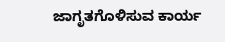ಜಾಗೃತಗೊಳಿಸುವ ಕಾರ್ಯ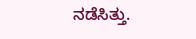ನಡೆಸಿತ್ತು.